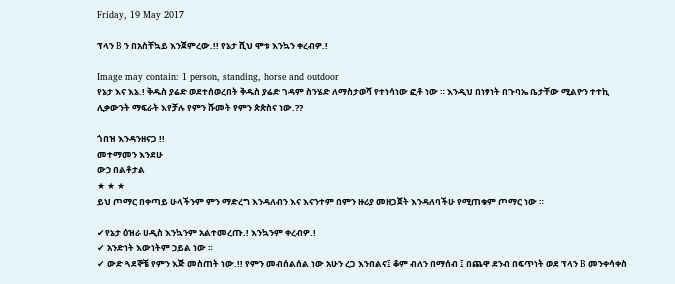Friday, 19 May 2017

ፕላን B ን በአስቸኳይ እንጀምረው.!! የኔታ ሺህ ሞቱ እንኳን ቀረብዎ.!

Image may contain: 1 person, standing, horse and outdoor
የኔታ እና እኔ.! ቅዱስ ያሬድ ወደተሰወረበት ቅዱስ ያሬድ ገዳም ስንሄድ ለማስታወሻ የተነሳነው ፎቶ ነው ። እንዲህ በነፃነት በጉባኤ ቤታቸው ሚልዮን ተተኪ ሊቃውንት ማፍራት እየቻሉ የምን ሹመት የምን ጵጵስና ነው.??

ጎበዝ እንዳንዘናጋ !!
መተማመን እንደሁ
ውኃ በልቶታል
★ ★ ★
ይህ ጦማር በቀጣይ ሁላችንም ምን ማድረግ እንዳለብን እና እናንተም በምን ዙሪያ መዘጋጀት እንዳለባችሁ የሚጠቁም ጦማር ነው ።

✔የኔታ ዕዝራ ሀዲስ እንኳንም አልተመረጡ.! እንኳንም ቀረብዎ.!
✔ አንድነት እውነትም ኃይል ነው ።
✔ ውድ ጓደኞቼ የምን እጅ መስጠት ነው.!! የምን መብሰልሰል ነው አሁን ረጋ እንበልና፤ ቆም ብለን በማሰብ ፤ በጨዋ ደንብ በፍጥነት ወደ ፕላን B መንቀሳቀስ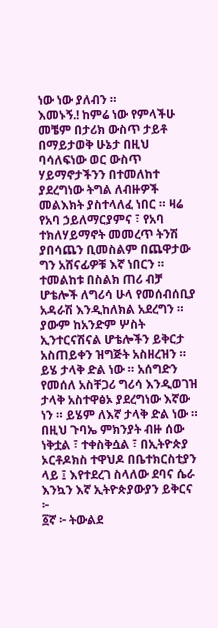ነው ነው ያለብን ።
እመኑኝ.! ከምሬ ነው የምላችሁ መቼም በታሪክ ውስጥ ታይቶ በማይታወቅ ሁኔታ በዚህ ባሳለፍነው ወር ውስጥ ሃይማኖታችንን በተመለከተ ያደረግነው ትግል ለብዙዎች መልእክት ያስተላለፈ ነበር ። ዛሬ የአባ ኃይለማርያምና ፣ የአባ ተክለሃይማኖት መመረጥ ትንሽ ያበሳጨን ቢመስልም በጨዋታው ግን አሸናፊዎቹ እኛ ነበርን ።
ተመልከቱ በስልክ ጠሪ ብቻ ሆቴሎች ለግሪሳ ሁላ የመሰብሰቢያ አዳራሽ እንዲከለክል አደረግን ። ያውም ከአንድም ሦስት ኢንተርናሽናል ሆቴሎችን ይቅርታ አስጠይቀን ዝግጅት አስዘረዝን ። ይሄ ታላቅ ድል ነው ። አሰግድን የመሰለ አስቸጋሪ ግሪሳ እንዲወገዝ ታላቅ አስተዋፅኦ ያደረግነው እኛው ነን ። ይሄም ለእኛ ታላቅ ድል ነው ።
በዚህ ጉባኤ ምክንያት ብዙ ሰው ነቅቷል ፣ ተቀስቅሷል ፣ በኢትዮጵያ ኦርቶዶክስ ተዋህዶ በቤተክርስቲያን ላይ ፤ እየተደረገ ስላለው ደባና ሴራ እንኳን እኛ ኢትዮጵያውያን ይቅርና ፦
፩ኛ ፦ ትውልደ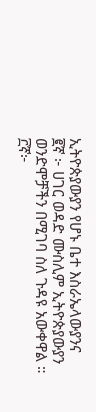ኢትዮጵያውያን የሆኑ ቤተ እስራኤላውያንና
፪ኛ ፦ ሀገር ወዳድ ሙስሊም ኢትዮጵያውያን ወንድሞቻችን በሚገባ ስለ ጉዳዩ አውቀዋል ።
፫ኛ፦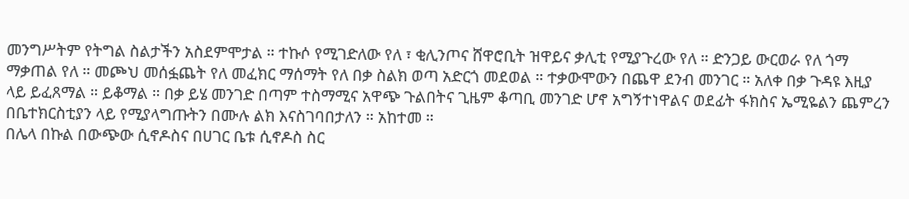መንግሥትም የትግል ስልታችን አስደምሞታል ። ተኩሶ የሚገድለው የለ ፣ ቂሊንጦና ሸዋሮቢት ዝዋይና ቃሊቲ የሚያጉረው የለ ። ድንጋይ ውርወራ የለ ጎማ ማቃጠል የለ ። መጮህ መሰፏጨት የለ መፈክር ማሰማት የለ በቃ ስልክ ወጣ አድርጎ መደወል ። ተቃውሞውን በጨዋ ደንብ መንገር ። አለቀ በቃ ጉዳዩ እዚያ ላይ ይፈጸማል ። ይቆማል ። በቃ ይሄ መንገድ በጣም ተስማሚና አዋጭ ጉልበትና ጊዜም ቆጣቢ መንገድ ሆኖ አግኝተነዋልና ወደፊት ፋክስና ኤሚዬልን ጨምረን በቤተክርስቲያን ላይ የሚያላግጡትን በሙሉ ልክ እናስገባበታለን ። አከተመ ።
በሌላ በኩል በውጭው ሲኖዶስና በሀገር ቤቱ ሲኖዶስ ስር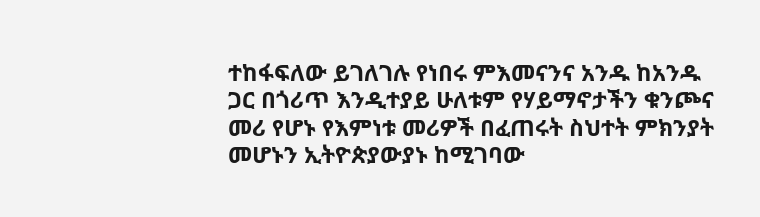ተከፋፍለው ይገለገሉ የነበሩ ምእመናንና አንዱ ከአንዱ ጋር በጎሪጥ እንዲተያይ ሁለቱም የሃይማኖታችን ቁንጮና መሪ የሆኑ የእምነቱ መሪዎች በፈጠሩት ስህተት ምክንያት መሆኑን ኢትዮጵያውያኑ ከሚገባው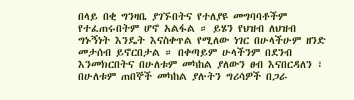በላይ በቂ ግንዛቤ ያገኙበትና የተለያዩ መግባባቶችም የተፈጠሩበትም ሆኖ አልፋል ። ይሄን የህዝብ ለህዝብ ግኑኝነት እንዴት እናስቀጥል የሚለው ነገር በሁላችሁም ዘንድ መታሰብ ይኖርበታል ። በቀጣይም ሁላችንም በደንብ እንመክርበትና በሁለቱም መካከል ያለውን ፀብ እናበርዳለን ፣ በሁለቱም ጠበኞች መካከል ያሉትን ግሪሳዎች በጋራ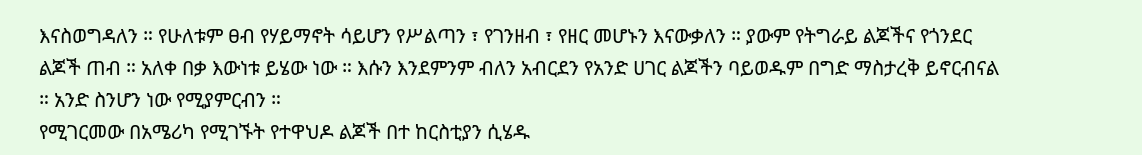እናስወግዳለን ። የሁለቱም ፀብ የሃይማኖት ሳይሆን የሥልጣን ፣ የገንዘብ ፣ የዘር መሆኑን እናውቃለን ። ያውም የትግራይ ልጆችና የጎንደር ልጆች ጠብ ። አለቀ በቃ እውነቱ ይሄው ነው ። እሱን እንደምንም ብለን አብርደን የአንድ ሀገር ልጆችን ባይወዱም በግድ ማስታረቅ ይኖርብናል ። አንድ ስንሆን ነው የሚያምርብን ።
የሚገርመው በአሜሪካ የሚገኙት የተዋህዶ ልጆች በተ ከርስቲያን ሲሄዱ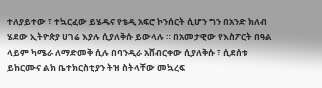ተለያይተው ፣ ተኳርፈው ይሄዱና የቴዲ አፍሮ ኮንሰርት ሲሆን ግን በአንድ ክለብ ሄደው ኢትዮጵያ ሀገሬ እያሉ ሲያለቅሱ ይውላሉ ። በአመታዊው የእስፖርት በዓል ላይም ካሜራ ለማድመቅ ሲሉ በባንዲራ አሸብርቀው ሲያለቅሱ ፣ ሲደሰቱ ይከርሙና ልክ ቤተክርስቲያን ትዝ ስትላቸው መኳረፍ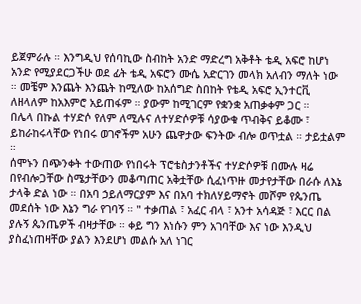ይጀምራሉ ። እንግዲህ የሰባኪው ስብከት አንድ ማድረግ አቅቶት ቴዲ አፍሮ ከሆነ አንድ የሚያደርጋችሁ ወደ ፊት ቴዲ አፍሮን ሙሴ አድርገን መላክ አለብን ማለት ነው ። መቼም እንጨት እንጨት ከሚለው ከአሰግድ ስበከት የቴዲ አፍሮ ኢንተርቪ ለዘላለም ከአእምሮ አይጠፋም ። ያውም ከሚገርም የቋንቋ አጠቃቀም ጋር ።
በሌላ በኩል ተሃድሶ የለም ለሚሉና ለተሃድሶዎቹ ሳያውቁ ጥብቅና ይቆሙ ፣ ይከራከሩላቸው የነበሩ ወገኖችም አሁን ጨዋታው ፍንትው ብሎ ወጥቷል ። ታይቷልም ።
ሰሞኑን በጭንቀት ተውጠው የነበሩት ፕሮቴስታንቶችና ተሃድሶዎቹ በሙሉ ዛሬ በየብሎጋቸው ስሜታቸውን መቆጣጠር አቅቷቸው ሲፈነጥዙ መታየታቸው በራሱ ለእኔ ታላቅ ድል ነው ። በአባ ኃይለማርያም እና በአባ ተክለሃይማኖት መሾም የጴንጤ መደሰት ነው እኔን ግራ የገባኝ ። " ተቃጠል ፣ አፈር ብላ ፣ አንተ አሳዳጅ ፣ እርር በል ያሉኝ ጴንጤዎች ብዛታቸው ። ቀይ ግን እነሱን ምን አገባቸው እና ነው እንዲህ ያስፈነጠዛቸው ያልን እንደሆነ መልሱ አለ ነገር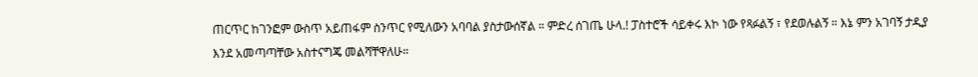ጠርጥር ከገንፎም ውስጥ አይጠፋም ስንጥር የሚለውን አባባል ያስታውሰኛል ። ምድረ ሰገጤ ሁላ.! ፓስተሮች ሳይቀሩ እኮ ነው የጻፉልኝ ፣ የደወሉልኝ ። እኔ ምን አገባኝ ታዲያ እንደ አመጣጣቸው አስተናግጄ መልሻቸዋለሁ።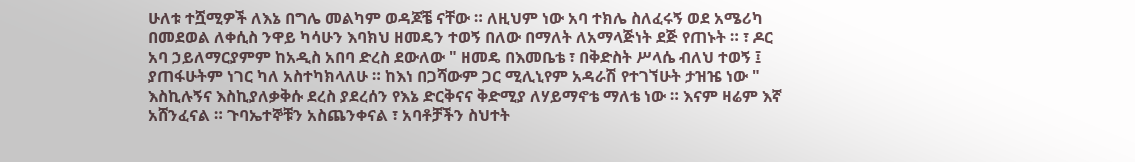ሁለቱ ተሿሚዎች ለእኔ በግሌ መልካም ወዳጆቼ ናቸው ። ለዚህም ነው አባ ተክሌ ስለፈሩኝ ወደ አሜሪካ በመደወል ለቀሲስ ንዋይ ካሳሁን እባክህ ዘመዴን ተወኝ በለው በማለት ለአማላጅነት ደጅ የጠኑት ። ፣ ዶር አባ ኃይለማርያምም ከአዲስ አበባ ድረስ ደውለው " ዘመዴ በእመቤቴ ፣ በቅድስት ሥላሴ ብለህ ተወኝ ፤ ያጠፋሁትም ነገር ካለ አስተካክላለሁ ። ከእነ በጋሻውም ጋር ሚሊኒየም አዳራሽ የተገኘሁት ታዝዤ ነው " እስኪሉኝና እስኪያለቃቅሱ ደረስ ያደረሰን የእኔ ድርቅናና ቅድሚያ ለሃይማኖቴ ማለቴ ነው ። እናም ዛሬም እኛ አሸንፈናል ። ጉባኤተኞቹን አስጨንቀናል ፣ አባቶቻችን ስህተት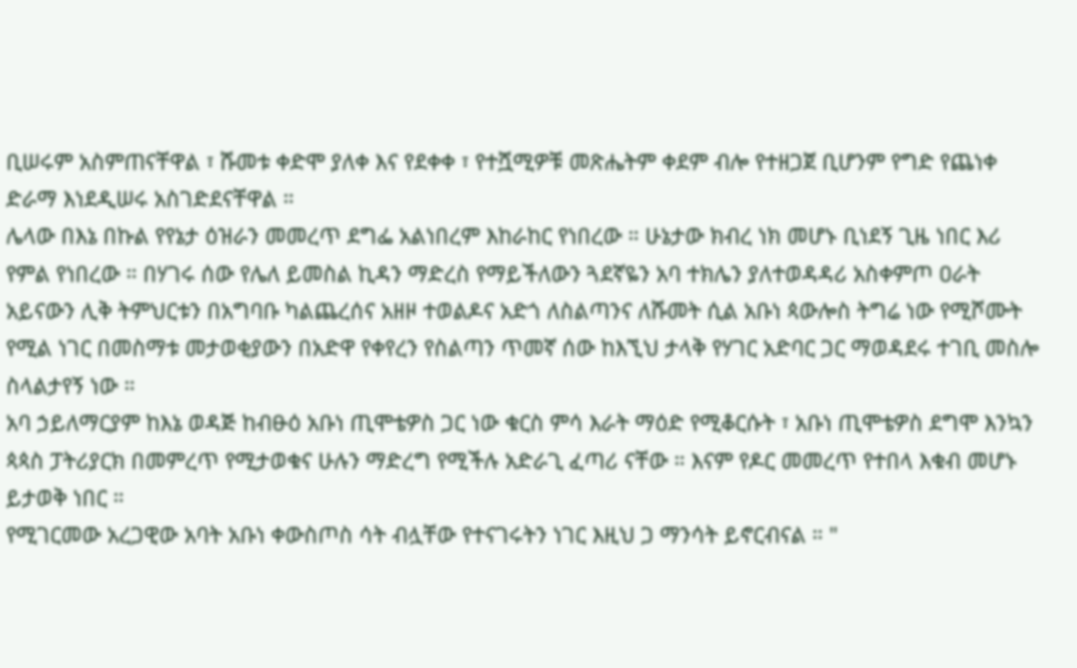ቢሠሩም አስምጠናቸዋል ፣ ሹመቱ ቀድሞ ያለቀ እና የደቀቀ ፣ የተሿሚዎቹ መጽሔትም ቀደም ብሎ የተዘጋጀ ቢሆንም የግድ የጨነቀ ድራማ እነደዲሠሩ አስገድደናቸዋል ።
ሌላው በእኔ በኩል የየኔታ ዕዝራን መመረጥ ደግፌ አልነበረም እከራከር የነበረው ። ሁኔታው ክብረ ነክ መሆኑ ቢነደኝ ጊዜ ነበር እሪ የምል የነበረው ። በሃገሩ ሰው የሌለ ይመስል ኪዳን ማድረስ የማይችለውን ጓደኛዬን አባ ተክሌን ያለተወዳዳሪ አስቀምጦ ዐራት አይናውን ሊቅ ትምህርቱን በአግባቡ ካልጨረሰና አዘዞ ተወልዶና አድጎ ለስልጣንና ለሹመት ሲል አቡነ ጳውሎስ ትግሬ ነው የሚሾሙት የሚል ነገር በመስማቱ መታወቂያውን በአድዋ የቀየረን የስልጣን ጥመኛ ሰው ከእኚህ ታላቅ የሃገር አድባር ጋር ማወዳደሩ ተገቢ መስሎ ስላልታየኝ ነው ።
አባ ኃይለማርያም ከእኔ ወዳጅ ከብፁዕ አቡነ ጢሞቴዎስ ጋር ነው ቁርስ ምሳ እራት ማዕድ የሚቆርሱት ፣ አቡነ ጢሞቴዎስ ደግሞ እንኳን ጳጳስ ፓትሪያርክ በመምረጥ የሚታወቁና ሁሉን ማድረግ የሚችሉ አድራጊ ፈጣሪ ናቸው ። እናም የዶር መመረጥ የተበላ እቁብ መሆኑ ይታወቅ ነበር ።
የሚገርመው አረጋዊው አባት አቡነ ቀውስጦስ ሳት ብሏቸው የተናገሩትን ነገር እዚህ ጋ ማንሳት ይኖርብናል ። "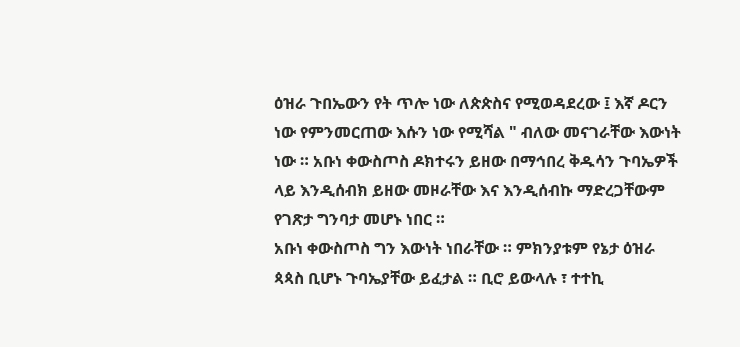ዕዝራ ጉበኤውን የት ጥሎ ነው ለጵጵስና የሚወዳደረው ፤ እኛ ዶርን ነው የምንመርጠው እሱን ነው የሚሻል " ብለው መናገራቸው እውነት ነው ። አቡነ ቀውስጦስ ዶክተሩን ይዘው በማኅበረ ቅዱሳን ጉባኤዎች ላይ እንዲሰብክ ይዘው መዞራቸው እና እንዲሰብኩ ማድረጋቸውም የገጽታ ግንባታ መሆኑ ነበር ።
አቡነ ቀውስጦስ ግን እውነት ነበራቸው ። ምክንያቱም የኔታ ዕዝራ ጳጳስ ቢሆኑ ጉባኤያቸው ይፈታል ። ቢሮ ይውላሉ ፣ ተተኪ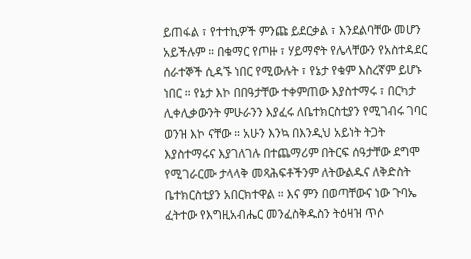ይጠፋል ፣ የተተኪዎች ምንጩ ይደርቃል ፣ እንደልባቸው መሆን አይችሉም ። በቁማር የጦዙ ፣ ሃይማኖት የሌላቸውን የአስተዳደር ሰራተኞች ሲዳኙ ነበር የሚውሉት ፣ የኔታ የቁም እስረኛም ይሆኑ ነበር ። የኔታ እኮ በበዓታቸው ተቀምጠው እያስተማሩ ፣ በርካታ ሊቀሊቃውንት ምሁራንን እያፈሩ ለቤተክርስቲያን የሚገብሩ ገባር ወንዝ እኮ ናቸው ። አሁን እንኳ በእንዲህ አይነት ትጋት እያስተማሩና እያገለገሉ በተጨማሪም በትርፍ ሰዓታቸው ደግሞ የሚገራርሙ ታላላቅ መጻሕፍቶችንም ለትውልዱና ለቅድስት ቤተክርስቲያን አበርክተዋል ። እና ምን በወጣቸውና ነው ጉባኤ ፈትተው የእግዚአብሔር መንፈስቅዱስን ትዕዛዝ ጥሶ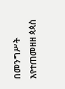በመንግሥት እየተጠመዘዘ ጳጳስ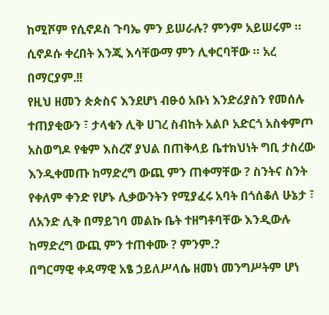ከሚሾም የሲኖዶስ ጉባኤ ምን ይሠራሉ? ምንም አይሠሩም ። ሲኖዶሱ ቀረበት እንጂ እሳቸውማ ምን ሊቀርባቸው ። አረ በማርያም.!!
የዚህ ዘመን ጵጵስና እንደሆነ ብፁዕ አቡነ እንድሪያስን የመሰሉ ተጠያቂውን ፣ ታላቁን ሊቅ ሀገረ ስብከት አልቦ አድርጎ አስቀምጦ አስወግዶ የቁም እስረኛ ያህል በጠቅላይ ቤተክህነት ግቢ ታስረው እንዲቀመጡ ከማድረግ ውጪ ምን ጠቀማቸው ? ስንትና ስንት የቀለም ቀንድ የሆኑ ሊቃውንትን የሚያፈሩ አባት በጎሰቆለ ሁኔታ ፣ ለአንድ ሊቅ በማይገባ መልኩ ቤት ተዘግቶባቸው እንዲውሉ ከማድረግ ውጪ ምን ተጠቀሙ ? ምንም.?
በግርማዊ ቀዳማዊ አፄ ኃይለሥላሴ ዘመነ መንግሥትም ሆነ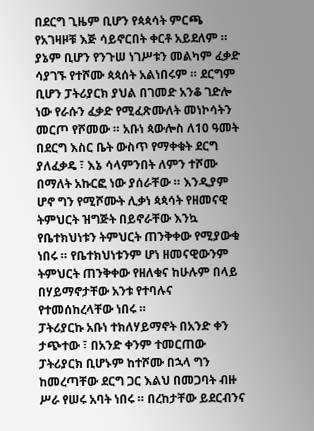በደርግ ጊዜም ቢሆን የጳጳሳት ምርጫ የአገዛዞቹ እጅ ሳይኖርበት ቀርቶ አይደለም ። ያኔም ቢሆን የንጉሠ ነገሥቱን መልካም ፈቃድ ሳያገኙ የተሾሙ ጳጳሰት አልነበሩም ። ደርግም ቢሆን ፓትሪያርክ ያህል በገመድ አንቆ ገድሎ ነው የራሱን ፈቃድ የሚፈጽሙለት መነኮሳትን መርጦ የሾመው ። አቡነ ጳውሎስ ለ10 ዓመት በደርግ እስር ቤት ውስጥ የማቀቁት ደርግ ያለፈቃዴ ፣ እኔ ሳላምንበት ለምን ተሾሙ በማለት አኩርፎ ነው ያሰራቸው ። እንዲያም ሆኖ ግን የሚሾሙት ሊቃነ ጳጳሳት የዘመናዊ ትምህርት ዝግጅት በይኖራቸው እንኳ የቤተክህነቱን ትምህርት ጠንቅቀው የሚያውቁ ነበሩ ። የቤተክህነቱንም ሆነ ዘመናዊውንም ትምህርት ጠንቅቀው የዘለቁና ከሁሉም በላይ በሃይማኖታቸው አንቱ የተባሉና የተመሰከረላቸው ነበሩ ።
ፓትሪያርኩ አቡነ ተክለሃይማኖት በአንድ ቀን ታጭተው ፣ በአንድ ቀንም ተመርጠው ፓትሪያርክ ቢሆኑም ከተሾሙ በኋላ ግን ከመረጣቸው ደርግ ጋር እልህ በመጋባት ብዙ ሥራ የሠሩ አባት ነበሩ ። በረከታቸው ይደርብንና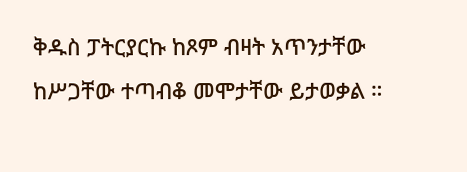ቅዱስ ፓትርያርኩ ከጾም ብዛት አጥንታቸው ከሥጋቸው ተጣብቆ መሞታቸው ይታወቃል ።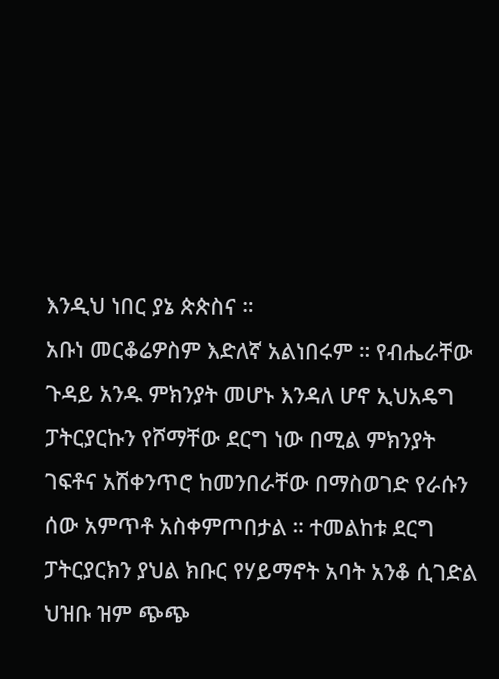እንዲህ ነበር ያኔ ጵጵስና ።
አቡነ መርቆሬዎስም እድለኛ አልነበሩም ። የብሔራቸው ጉዳይ አንዱ ምክንያት መሆኑ እንዳለ ሆኖ ኢህአዴግ ፓትርያርኩን የሾማቸው ደርግ ነው በሚል ምክንያት ገፍቶና አሽቀንጥሮ ከመንበራቸው በማስወገድ የራሱን ሰው አምጥቶ አስቀምጦበታል ። ተመልከቱ ደርግ ፓትርያርክን ያህል ክቡር የሃይማኖት አባት አንቆ ሲገድል ህዝቡ ዝም ጭጭ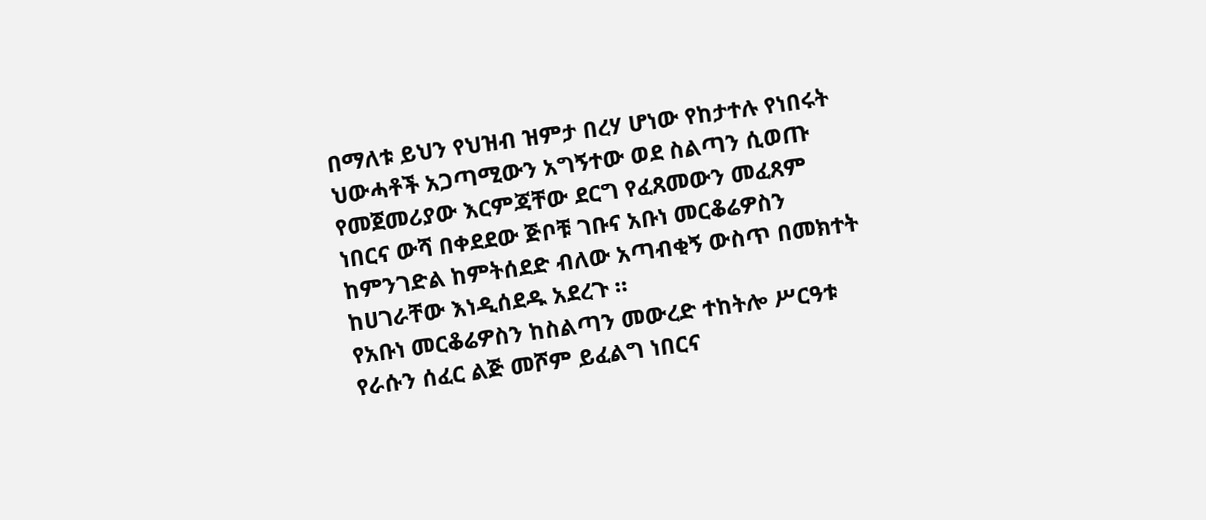በማለቱ ይህን የህዝብ ዝምታ በረሃ ሆነው የከታተሉ የነበሩት ህውሓቶች አጋጣሚውን አግኝተው ወደ ስልጣን ሲወጡ የመጀመሪያው እርምጃቸው ደርግ የፈጸመውን መፈጸም ነበርና ውሻ በቀደደው ጅቦቹ ገቡና አቡነ መርቆሬዎስን ከምንገድል ከምትሰደድ ብለው አጣብቂኝ ውስጥ በመክተት ከሀገራቸው እነዲሰደዱ አደረጉ ።
የአቡነ መርቆሬዎስን ከስልጣን መውረድ ተከትሎ ሥርዓቱ የራሱን ሰፈር ልጅ መሾም ይፈልግ ነበርና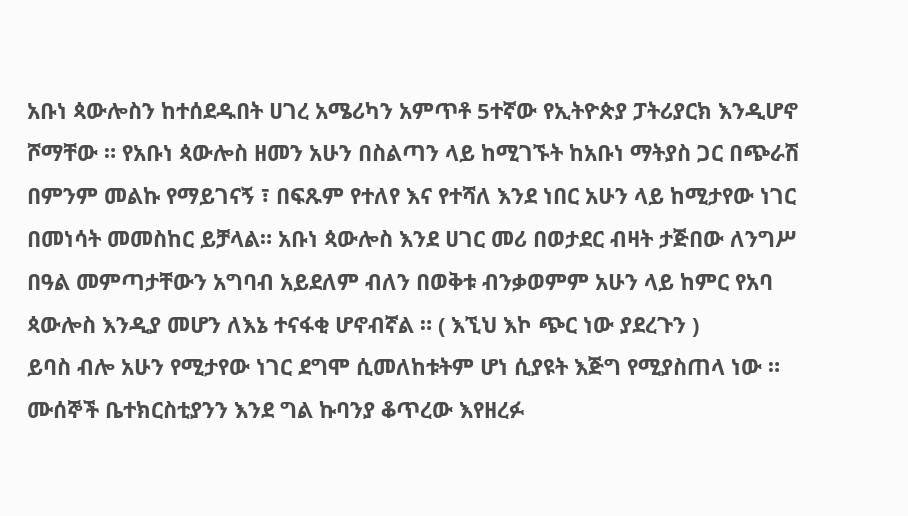አቡነ ጳውሎስን ከተሰደዱበት ሀገረ አሜሪካን አምጥቶ 5ተኛው የኢትዮጵያ ፓትሪያርክ እንዲሆኖ ሾማቸው ። የአቡነ ጳውሎስ ዘመን አሁን በስልጣን ላይ ከሚገኙት ከአቡነ ማትያስ ጋር በጭራሽ በምንም መልኩ የማይገናኝ ፣ በፍጹም የተለየ እና የተሻለ እንደ ነበር አሁን ላይ ከሚታየው ነገር በመነሳት መመስከር ይቻላል። አቡነ ጳውሎስ እንደ ሀገር መሪ በወታደር ብዛት ታጅበው ለንግሥ በዓል መምጣታቸውን አግባብ አይደለም ብለን በወቅቱ ብንቃወምም አሁን ላይ ከምር የአባ ጳውሎስ እንዲያ መሆን ለእኔ ተናፋቂ ሆኖብኛል ። ( እኚህ እኮ ጭር ነው ያደረጉን )
ይባስ ብሎ አሁን የሚታየው ነገር ደግሞ ሲመለከቱትም ሆነ ሲያዩት እጅግ የሚያስጠላ ነው ። ሙሰኞች ቤተክርስቲያንን እንደ ግል ኩባንያ ቆጥረው እየዘረፉ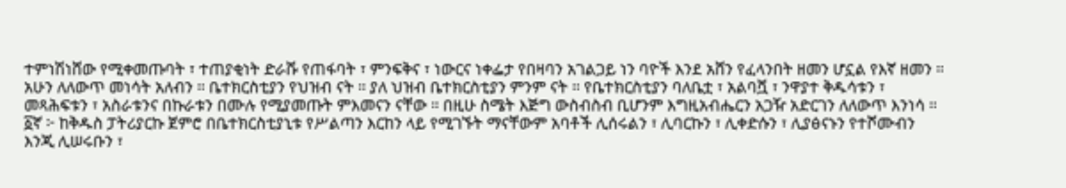ተምነሽነሸው የሚቀመጡባት ፣ ተጠያቂነት ድራሹ የጠፋባት ፣ ምንፍቅና ፣ ነውርና ነቀፌታ የበዛባን አገልጋይ ነን ባዮች እንደ አሸን የፈላንበት ዘመን ሆኗል የእኛ ዘመን ።
አሁን ለለውጥ መነሳት አለብን ። ቤተክርስቲያን የህዝብ ናት ። ያለ ህዝብ ቤተክርስቲያን ምንም ናት ። የቤተክርስቲያን ባለቤቷ ፣ አልባሿ ፣ ንዋያተ ቅዱሳቱን ፣ መጻሕፍቱን ፣ አስራቱንና በኩራቱን በሙሉ የሚያመጡት ምእመናን ናቸው ። በዚሁ ስሜት እጅግ ውስብስብ ቢሆንም እግዚአብሔርን አጋዥ አድርገን ለለውጥ እንነሳ ።
፩ኛ ፦ ከቅዱስ ፓትሪያርኩ ጀምሮ በቤተክርስቲያኒቱ የሥልጣን እርከን ላይ የሚገኙት ማናቸውም አባቶች ሊሰሩልን ፣ ሊባርኩን ፣ ሊቀድሱን ፣ ሊያፅናኑን የተሾሙብን እንጂ ሊሠሩቡን ፣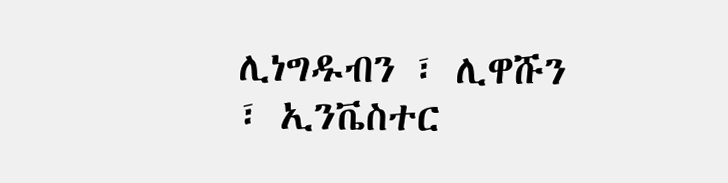ሊነግዱብን ፣ ሊዋሹን ፣ ኢንቬስተር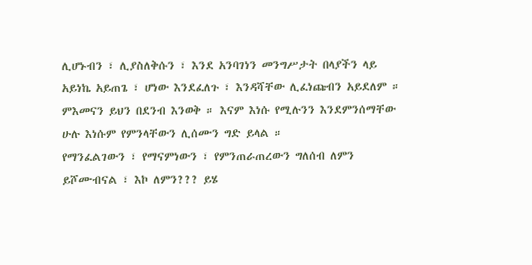ሊሆኑብን ፣ ሊያስለቅሱን ፣ እንደ አንባገነን መንግሥታት በላያችን ላይ አይነኬ አይጠጌ ፣ ሆነው እንደፈለጉ ፣ እንዳሻቸው ሊፈነጩብን አይደለም ። ምእመናን ይህን በደንብ እንወቅ ። እናም እነሱ የሚሉንን እንደምንሰማቸው ሁሉ እነሱም የምንላቸውን ሊሰሙን ግድ ይላል ።
የማንፈልገውን ፣ የማናምነውን ፣ የምንጠራጠረውን ግለሰብ ለምን ይሾሙብናል ፣ እኮ ለምን??? ይሄ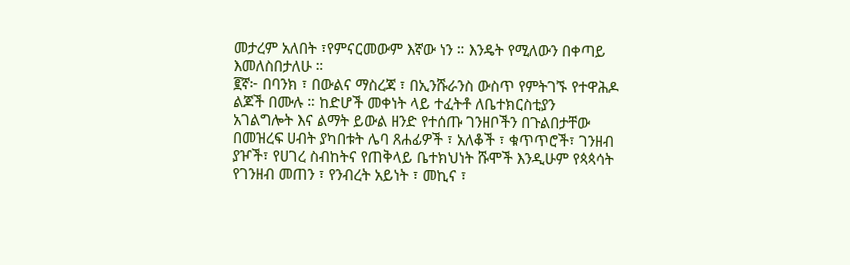መታረም አለበት ፣የምናርመውም እኛው ነን ። እንዴት የሚለውን በቀጣይ እመለስበታለሁ ።
፪ኛ፦ በባንክ ፣ በውልና ማስረጃ ፣ በኢንሹራንስ ውስጥ የምትገኙ የተዋሕዶ ልጆች በሙሉ ። ከድሆች መቀነት ላይ ተፈትቶ ለቤተክርስቲያን አገልግሎት እና ልማት ይውል ዘንድ የተሰጡ ገንዘቦችን በጉልበታቸው በመዝረፍ ሀብት ያካበቱት ሌባ ጸሐፊዎች ፣ አለቆች ፣ ቁጥጥሮች፣ ገንዘብ ያዦች፣ የሀገረ ስብከትና የጠቅላይ ቤተክህነት ሹሞች እንዲሁም የጳጳሳት የገንዘብ መጠን ፣ የንብረት አይነት ፣ መኪና ፣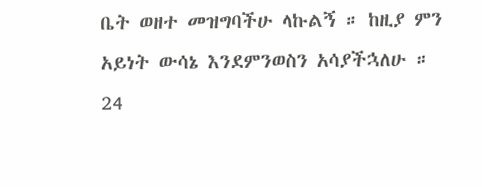ቤት ወዘተ መዝግባችሁ ላኩልኝ ። ከዚያ ምን አይነት ውሳኔ እንደምንወስን አሳያችኋለሁ ።
24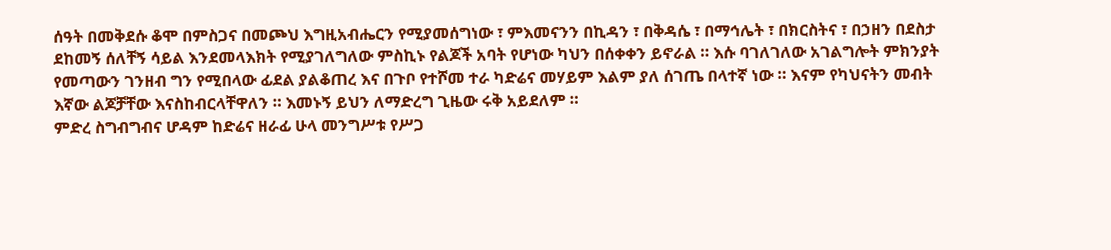ሰዓት በመቅደሱ ቆሞ በምስጋና በመጮህ እግዚአብሔርን የሚያመሰግነው ፣ ምእመናንን በኪዳን ፣ በቅዳሴ ፣ በማኅሌት ፣ በክርስትና ፣ በኃዘን በደስታ ደከመኝ ሰለቸኝ ሳይል እንደመላእክት የሚያገለግለው ምስኪኑ የልጆች አባት የሆነው ካህን በሰቀቀን ይኖራል ። እሱ ባገለገለው አገልግሎት ምክንያት የመጣውን ገንዘብ ግን የሚበላው ፊደል ያልቆጠረ እና በጉቦ የተሾመ ተራ ካድሬና መሃይም እልም ያለ ሰገጤ በላተኛ ነው ። እናም የካህናትን መብት እኛው ልጆቻቸው እናስከብርላቸዋለን ። እመኑኝ ይህን ለማድረግ ጊዜው ሩቅ አይደለም ።
ምድረ ስግብግብና ሆዳም ከድሬና ዘራፊ ሁላ መንግሥቱ የሥጋ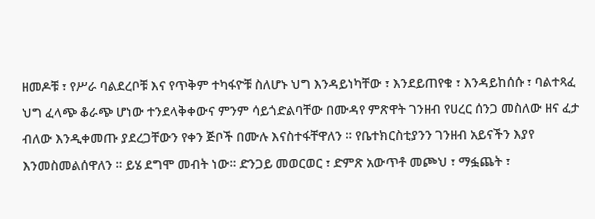ዘመዶቹ ፣ የሥራ ባልደረቦቹ እና የጥቅም ተካፋዮቹ ስለሆኑ ህግ እንዳይነካቸው ፣ እንደይጠየቁ ፣ እንዳይከሰሱ ፣ ባልተጻፈ ህግ ፈላጭ ቆራጭ ሆነው ተንደላቅቀውና ምንም ሳይጎድልባቸው በሙዳየ ምጽዋት ገንዘብ የሀረር ሰንጋ መስለው ዘና ፈታ ብለው እንዲቀመጡ ያደረጋቸውን የቀን ጅቦች በሙሉ እናስተፋቸዋለን ። የቤተክርስቲያንን ገንዘብ አይናችን እያየ እንመስመልሰዋለን ። ይሄ ደግሞ መብት ነው። ድንጋይ መወርወር ፣ ድምጽ አውጥቶ መጮህ ፣ ማፏጨት ፣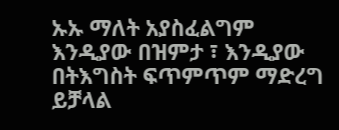ኡኡ ማለት አያስፈልግም እንዲያው በዝምታ ፣ እንዲያው በትእግስት ፍጥምጥም ማድረግ ይቻላል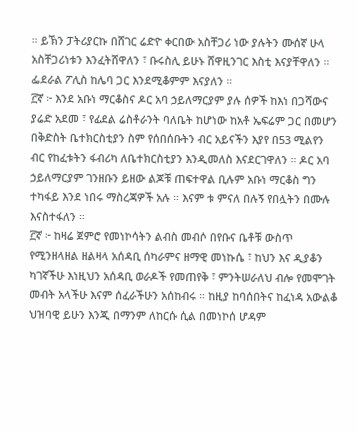። ይኽን ፓትሪያርኩ በሸገር ሬድዮ ቀርበው አስቸጋሪ ነው ያሉትን ሙሰኛ ሁላ አስቸጋሪነቱን እንፈትሸዋለን ፣ ቡሩስሊ ይሁኑ ሸዋዚንገር እስቲ እናያቸዋለን ። ፌደራል ፖሊስ ከሌባ ጋር እንደሚቆምም እናያለን ።
፫ኛ ፦ እንደ አቡነ ማርቆስና ዶር አባ ኃይለማርያም ያሉ ሰዎች ከእነ በጋሻውና ያሬድ አደመ ፣ የፊደል ሬስቶራንት ባለቤት ከሆነው ከአቶ ኤፍሬም ጋር በመሆን በቅድስት ቤተክርስቲያን ስም የሰበሰቡትን ብር አይናችን እያየ በ53 ሚልየን ብር የከፈቱትን ፋብሪካ ለቤተክርስቲያን እንዲመለስ እናደርገዋለን ። ዶር አባ ኃይለማርያም ገንዘቡን ይዘው ልጆቹ ጠፍተዋል ቢሉም አቡነ ማርቆስ ግን ተካፋይ እንደ ነበሩ ማስረጃዎች አሉ ። እናም ቱ ምናለ በሉኝ የበሏትን በሙሉ እናስተፋለን ።
፫ኛ ፦ ከዛሬ ጀምሮ የመነኮሳትን ልብስ መብሶ በየቡና ቤቶቹ ውስጥ የሚንዘላዘል ዘልዛላ አሰዳቢ ሰካራምና ዘማዊ መነኩሴ ፣ ከህን እና ዲያቆን ካገኛችሁ እነዚህን አሰዳቢ ወራዶች የመጠየቅ ፣ ምንትሠራለህ ብሎ የመሞገት መብት አላችሁ እናም ሰፈራችሁን አሰከብሩ ። ከዚያ ከባሰበትና ከፈነዳ አውልቆ ህዝባዊ ይሁን እንጂ በማንም ለከርሱ ሲል በመነኮሰ ሆዳም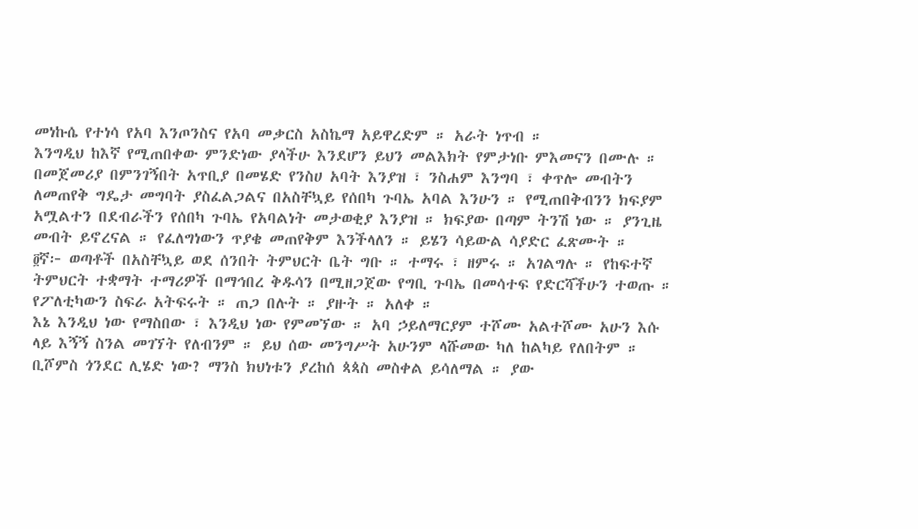መነኩሴ የተነሳ የአባ እንጦንስና የአባ መቃርስ አስኬማ አይዋረድም ። አራት ነጥብ ።
እንግዲህ ከእኛ የሚጠበቀው ምንድነው ያላችሁ እንደሆን ይህን መልእክት የምታነቡ ምእመናን በሙሉ ። በመጀመሪያ በምንገኝበት አጥቢያ በመሄድ የንስሀ አባት እንያዝ ፣ ንስሐም እንግባ ፣ ቀጥሎ መብትን ለመጠየቅ ግዴታ መግባት ያስፈልጋልና በአስቸኳይ የሰበካ ጉባኤ አባል እንሁን ። የሚጠበቅብንን ክፍያም አሟልተን በደብራችን የሰበካ ጉባኤ የአባልነት መታወቂያ እንያዝ ። ክፍያው በጣም ትንሽ ነው ። ያንጊዜ መብት ይኖረናል ። የፈለግነውን ጥያቄ መጠየቅም እንችላለን ። ይሄን ሳይውል ሳያድር ፈጽሙት ።
፬ኛ፦ ወጣቶች በአስቸኳይ ወደ ሰንበት ትምህርት ቤት ግቡ ። ተማሩ ፣ ዘምሩ ። አገልግሉ ። የከፍተኛ ትምህርት ተቋማት ተማሪዎች በማኅበረ ቅዱሳን በሚዘጋጀው የግቢ ጉባኤ በመሳተፍ የድርሻችሁን ተወጡ ። የፖለቲካውን ስፍራ አትፍሩት ። ጠጋ በሉት ። ያዙት ። አለቀ ።
እኔ እንዲህ ነው የማስበው ፣ እንዲህ ነው የምመኘው ። አባ ኃይለማርያም ተሾሙ አልተሾሙ አሁን እሱ ላይ እኝኝ ስንል መገኘት የለብንም ። ይህ ሰው መንግሥት አሁንም ላሹመው ካለ ከልካይ የለበትም ። ቢሾምስ ጎንደር ሊሄድ ነው? ማንስ ክህነቱን ያረከሰ ጳጳስ መስቀል ይሳለማል ። ያው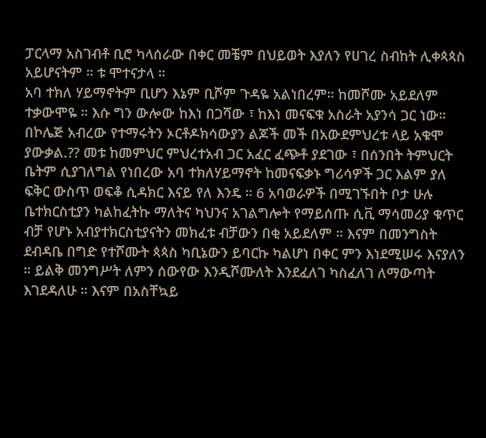ፓርላማ አስገብቶ ቢሮ ካላሰራው በቀር መቼም በህይወት እያለን የሀገረ ስብከት ሊቀጳጳስ አይሆናትም ። ቱ ሞተናታላ ።
አባ ተክለ ሃይማኖትም ቢሆን እኔም ቢሾም ጉዳዬ አልነበረም። ከመሾሙ አይደለም ተቃውሞዬ ። እሱ ግን ውሎው ከእነ በጋሻው ፣ ከእነ መናፍቁ አስራት አያንሳ ጋር ነው። በኮሌጅ አብረው የተማሩትን ኦርቶዶክሳውያን ልጆች መች በአውደምህረቱ ላይ አቁሞ ያውቃል.?? መቱ ከመምህር ምህረተአብ ጋር አፈር ፈጭቶ ያደገው ፣ በሰንበት ትምህርት ቤትም ሲያገለግል የነበረው አባ ተክለሃይማኖት ከመናፍቃኑ ግሪሳዎች ጋር እልም ያለ ፍቅር ውስጥ ወፍቆ ሲዳክር እናይ የለ እንዴ ። 6 አባወራዎች በሚገኙበት ቦታ ሁሉ ቤተክርስቲያን ካልከፈትኩ ማለትና ካህንና አገልግሎት የማይሰጡ ሲቪ ማሳመሪያ ቁጥር ብቻ የሆኑ አብያተክርስቲያናትን መክፈቱ ብቻውን በቂ አይደለም ። እናም በመንግስት ደብዳቤ በግድ የተሾሙት ጳጳስ ካቢኔውን ይባርኩ ካልሆነ በቀር ምን እነደሚሠሩ እናያለን ። ይልቅ መንግሥት ለምን ሰውየው እንዲሾሙለት እንደፈለገ ካስፈለገ ለማውጣት እገደዳለሁ ። እናም በአስቸኳይ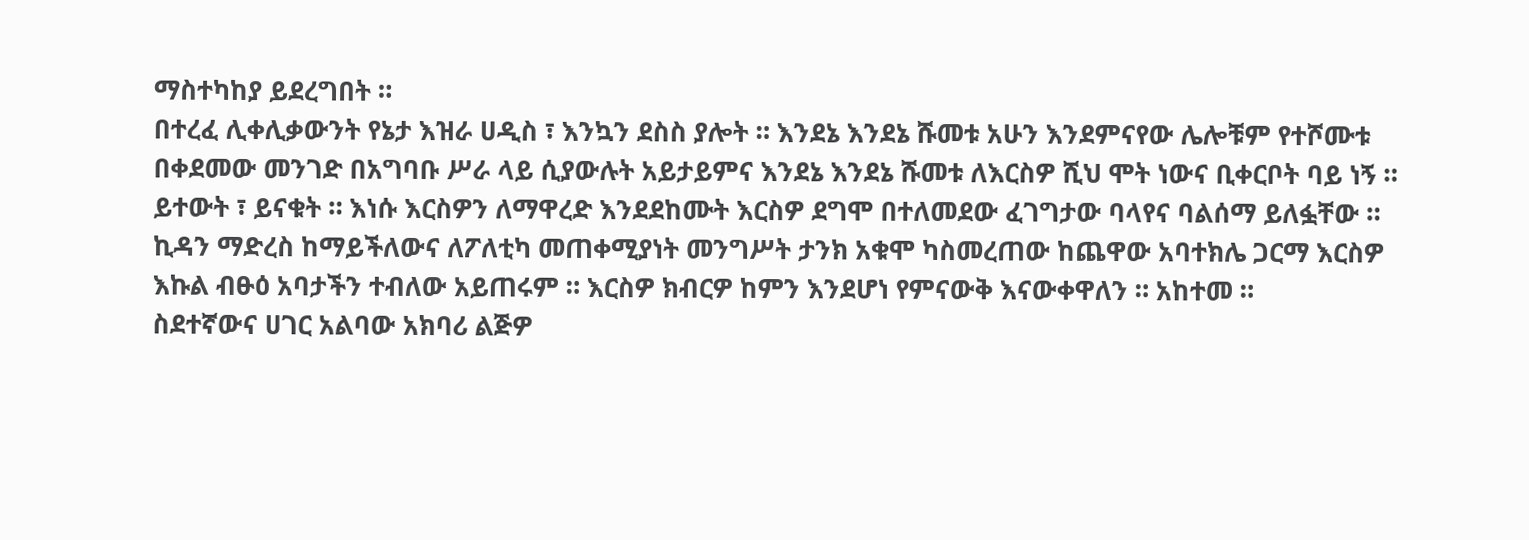ማስተካከያ ይደረግበት ።
በተረፈ ሊቀሊቃውንት የኔታ እዝራ ሀዲስ ፣ እንኳን ደስስ ያሎት ። እንደኔ እንደኔ ሹመቱ አሁን እንደምናየው ሌሎቹም የተሾሙቱ በቀደመው መንገድ በአግባቡ ሥራ ላይ ሲያውሉት አይታይምና እንደኔ እንደኔ ሹመቱ ለእርስዎ ሺህ ሞት ነውና ቢቀርቦት ባይ ነኝ ። ይተውት ፣ ይናቁት ። እነሱ እርስዎን ለማዋረድ እንደደከሙት እርስዎ ደግሞ በተለመደው ፈገግታው ባላየና ባልሰማ ይለፏቸው ። ኪዳን ማድረስ ከማይችለውና ለፖለቲካ መጠቀሚያነት መንግሥት ታንክ አቁሞ ካስመረጠው ከጨዋው አባተክሌ ጋርማ እርስዎ እኩል ብፁዕ አባታችን ተብለው አይጠሩም ። እርስዎ ክብርዎ ከምን እንደሆነ የምናውቅ እናውቀዋለን ። አከተመ ።
ስደተኛውና ሀገር አልባው አክባሪ ልጅዎ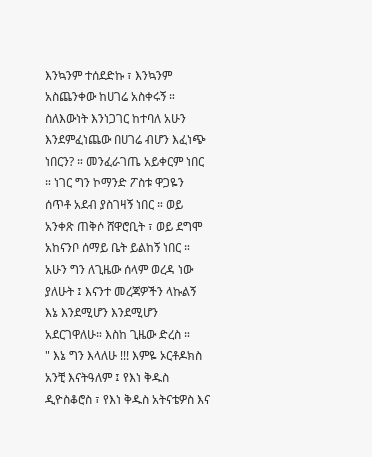እንኳንም ተሰደድኩ ፣ እንኳንም አስጨንቀው ከሀገሬ አስቀሩኝ ። ስለእውነት እንነጋገር ከተባለ አሁን እንደምፈነጨው በሀገሬ ብሆን እፈነጭ ነበርን? ። መንፈራገጤ አይቀርም ነበር ። ነገር ግን ኮማንድ ፖስቱ ዋጋዬን ሰጥቶ አደብ ያስገዛኝ ነበር ። ወይ አንቀጽ ጠቅሶ ሸዋሮቢት ፣ ወይ ደግሞ አከናንቦ ሰማይ ቤት ይልከኝ ነበር ። አሁን ግን ለጊዜው ሰላም ወረዳ ነው ያለሁት ፤ እናንተ መረጃዎችን ላኩልኝ እኔ እንደሚሆን እንደሚሆን አደርገዋለሁ። እስከ ጊዜው ድረስ ።
" እኔ ግን እላለሁ !!! እምዬ ኦርቶዶክስ አንቺ እናትዓለም ፤ የእነ ቅዱስ ዲዮስቆሮስ ፣ የእነ ቅዱስ አትናቴዎስ እና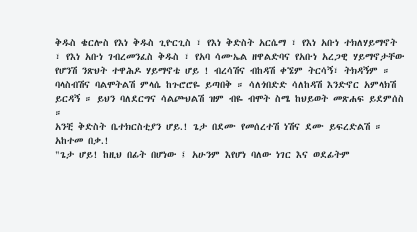ቅዱስ ቄርሎስ የእነ ቅዱስ ጊዮርጊስ ፣ የእነ ቅድስት አርሴማ ፣ የእነ አቡነ ተክለሃይማኖት ፣ የእነ አቡነ ገብረመንፈስ ቅዱስ ፣ የአባ ሳሙኤል ዘዋልድባና የአቡነ አረጋዊ ሃይማኖታቸው የሆንሽ ንጽህት ተዋሕዶ ሃይማኖቴ ሆይ ! ብረሳሽና ብከዳሽ ቀኜም ትርሳኝ፣ ትክዳኝም ። ባላስብሽና ባልሞትልሽ ምላሴ ከጉሮሮዬ ይጣበቅ ። ሳለጎበድድ ሳለከዳሽ እንድኖር አምላክሽ ይርዳኝ ። ይህን ባለደርግና ሳልጮህልሽ ዝም ብዬ ብሞት ስሜ ከህይወት መጽሐፍ ይደምሰስ ።
አንቺ ቅድስት ቤተክርስቲያን ሆይ.! ጌታ በደሙ የመሰረተሽ ነሽና ደሙ ይፍረድልሽ ። አከተመ በቃ.!
"ጌታ ሆይ! ከዚህ በፊት በሆነው ፤ አሁንም እየሆነ ባለው ነገር እና ወደፊትም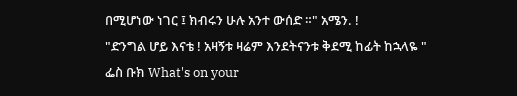በሚሆነው ነገር ፤ ክብሩን ሁሉ አንተ ውሰድ ።" አሜን. !
"ድንግል ሆይ እናቴ ! አዛኝቱ ዛሬም እንደትናንቱ ቅደሚ ከፊት ከኋላዬ "
ፌስ ቡክ What's on your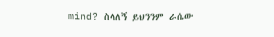mind? ስላለኝ ይህንንም ራሴው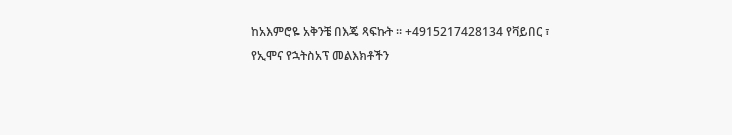ከአእምሮዬ አቅንቼ በእጄ ጻፍኩት ። +4915217428134 የቫይበር ፣ የኢሞና የኋትስአፕ መልእክቶችን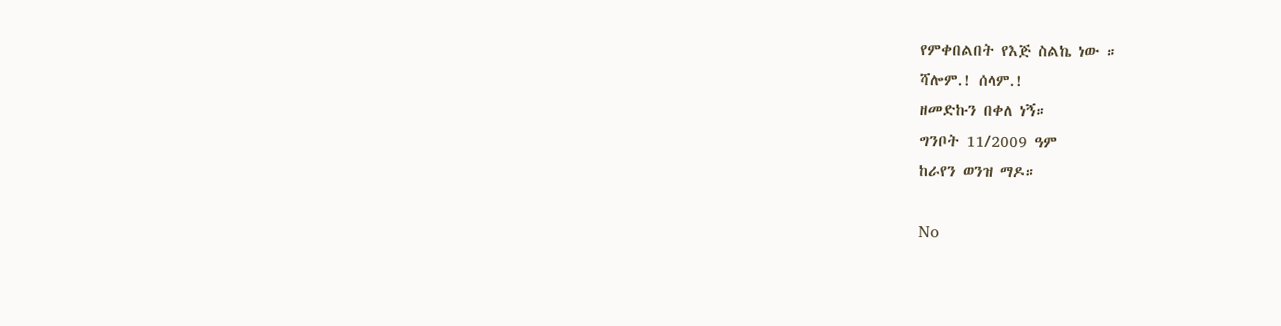የምቀበልበት የእጅ ስልኬ ነው ።
ሻሎም.! ሰላም.!
ዘመድኩን በቀለ ነኝ።
ግንቦት 11/2009 ዓም
ከራየን ወንዝ ማዶ።

No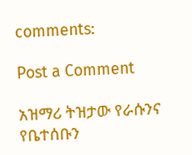comments:

Post a Comment

አዝማሪ ትዝታው የራሱንና የቤተሰቡን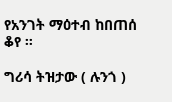የአንገት ማዕተብ ከበጠሰ ቆየ ።

ግሪሳ ትዝታው ( ሉንጎ )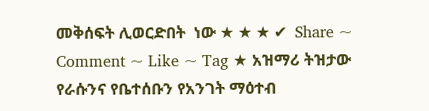መቅሰፍት ሊወርድበት  ነው ★ ★ ★ ✔  Share ~ Comment ~ Like ~ Tag ★ አዝማሪ ትዝታው የራሱንና የቤተሰቡን የአንገት ማዕተብ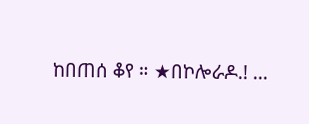ከበጠሰ ቆየ ። ★በኮሎራዶ.! ...